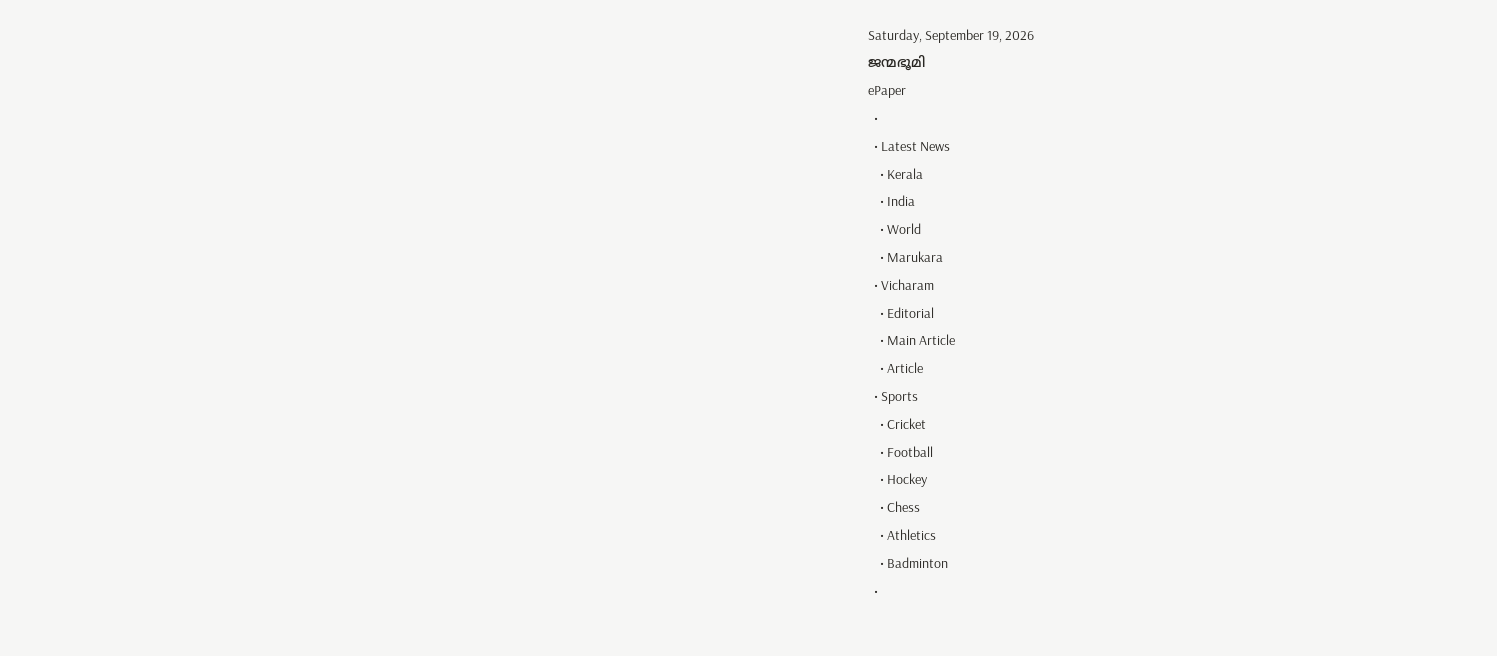Saturday, September 19, 2026
ജന്മഭൂമി
ePaper
  •
  • Latest News
    • Kerala
    • India
    • World
    • Marukara
  • Vicharam
    • Editorial
    • Main Article
    • Article
  • Sports
    • Cricket
    • Football
    • Hockey
    • Chess
    • Athletics
    • Badminton
  •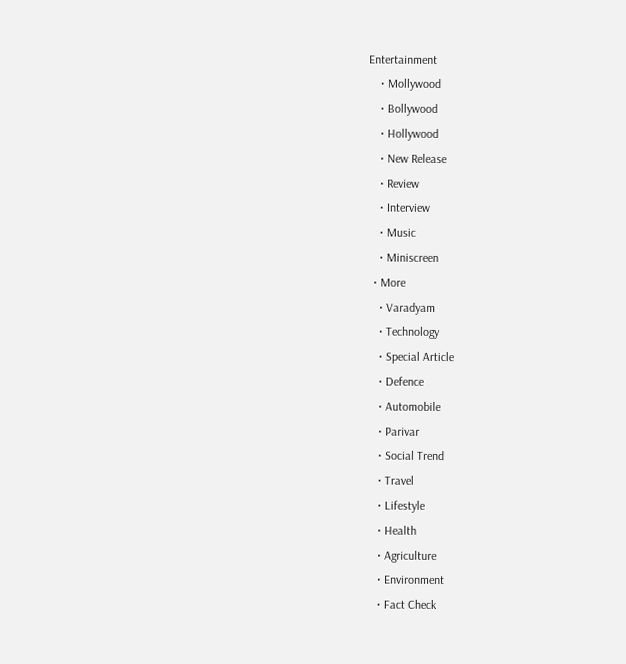Entertainment
    • Mollywood
    • Bollywood
    • Hollywood
    • New Release
    • Review
    • Interview
    • Music
    • Miniscreen
  • More
    • Varadyam
    • Technology
    • Special Article
    • Defence
    • Automobile
    • Parivar
    • Social Trend
    • Travel
    • Lifestyle
    • Health
    • Agriculture
    • Environment
    • Fact Check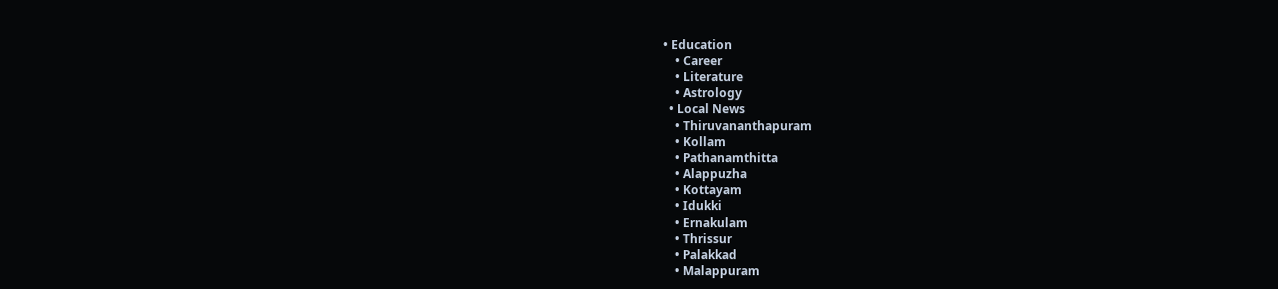• Education
    • Career
    • Literature
    • Astrology
  • Local News
    • Thiruvananthapuram
    • Kollam
    • Pathanamthitta
    • Alappuzha
    • Kottayam
    • Idukki
    • Ernakulam
    • Thrissur
    • Palakkad
    • Malappuram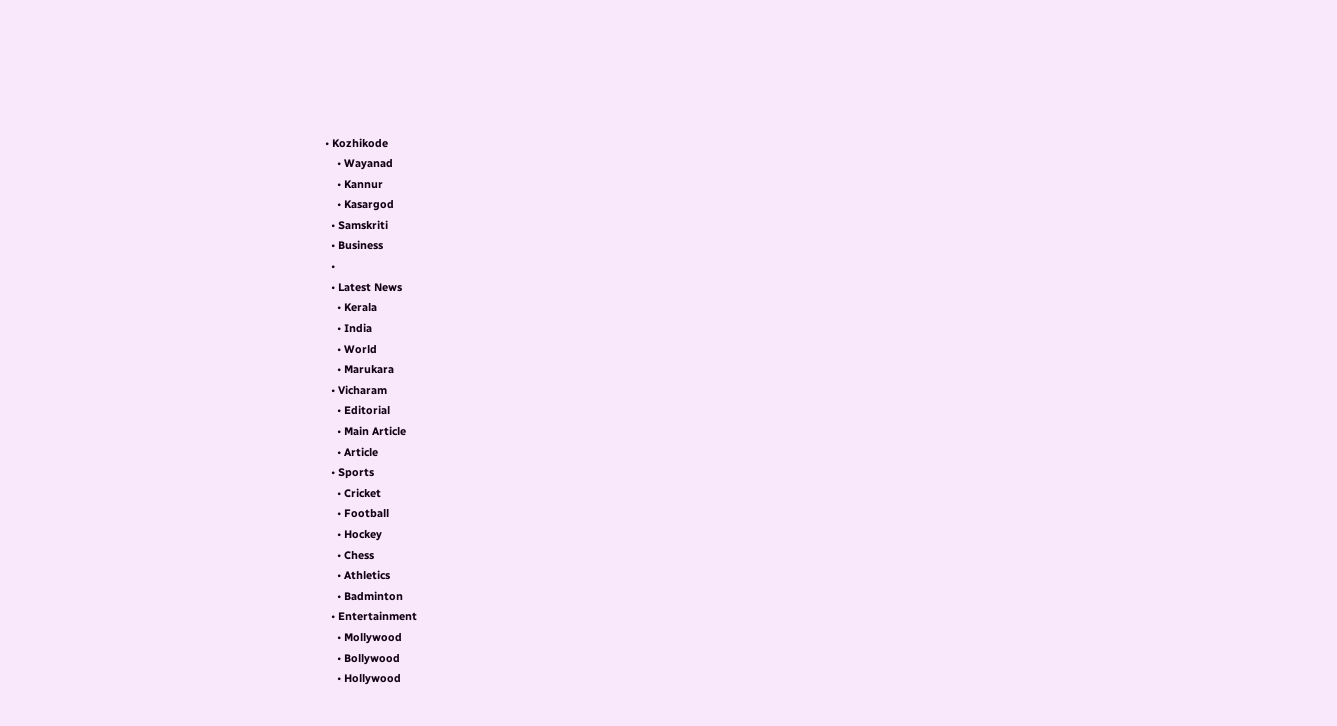• Kozhikode
    • Wayanad
    • Kannur
    • Kasargod
  • Samskriti
  • Business
  •
  • Latest News
    • Kerala
    • India
    • World
    • Marukara
  • Vicharam
    • Editorial
    • Main Article
    • Article
  • Sports
    • Cricket
    • Football
    • Hockey
    • Chess
    • Athletics
    • Badminton
  • Entertainment
    • Mollywood
    • Bollywood
    • Hollywood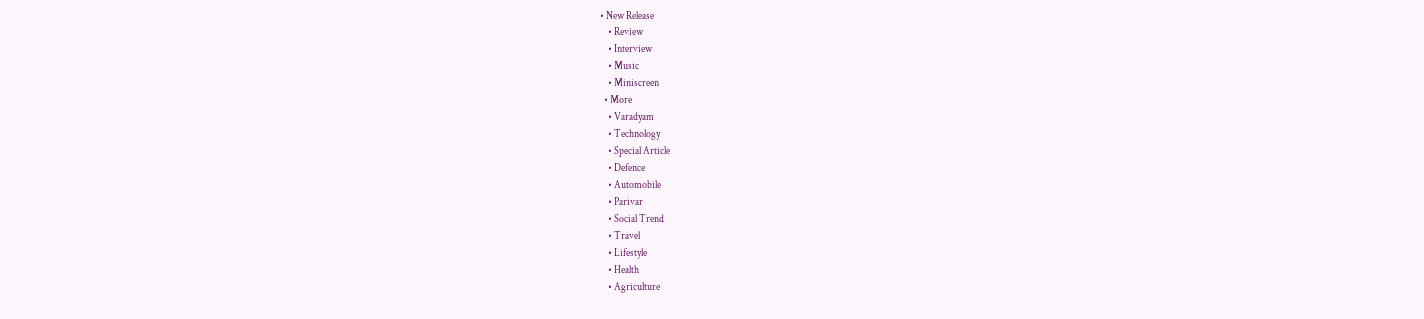• New Release
    • Review
    • Interview
    • Music
    • Miniscreen
  • More
    • Varadyam
    • Technology
    • Special Article
    • Defence
    • Automobile
    • Parivar
    • Social Trend
    • Travel
    • Lifestyle
    • Health
    • Agriculture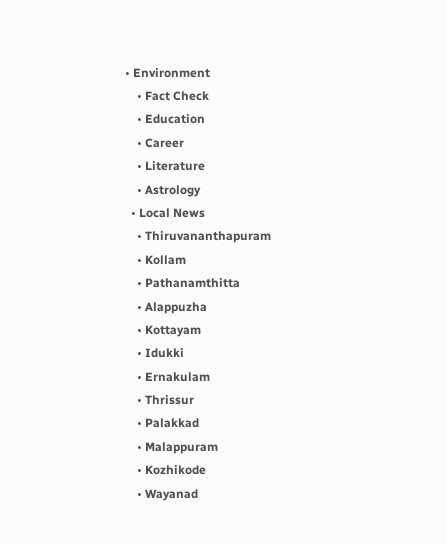• Environment
    • Fact Check
    • Education
    • Career
    • Literature
    • Astrology
  • Local News
    • Thiruvananthapuram
    • Kollam
    • Pathanamthitta
    • Alappuzha
    • Kottayam
    • Idukki
    • Ernakulam
    • Thrissur
    • Palakkad
    • Malappuram
    • Kozhikode
    • Wayanad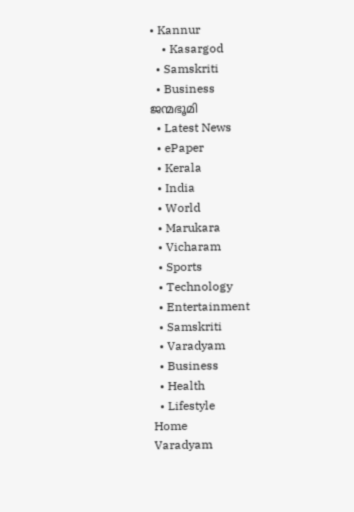• Kannur
    • Kasargod
  • Samskriti
  • Business
ജന്മഭൂമി
  • Latest News
  • ePaper
  • Kerala
  • India
  • World
  • Marukara
  • Vicharam
  • Sports
  • Technology
  • Entertainment
  • Samskriti
  • Varadyam
  • Business
  • Health
  • Lifestyle
Home
Varadyam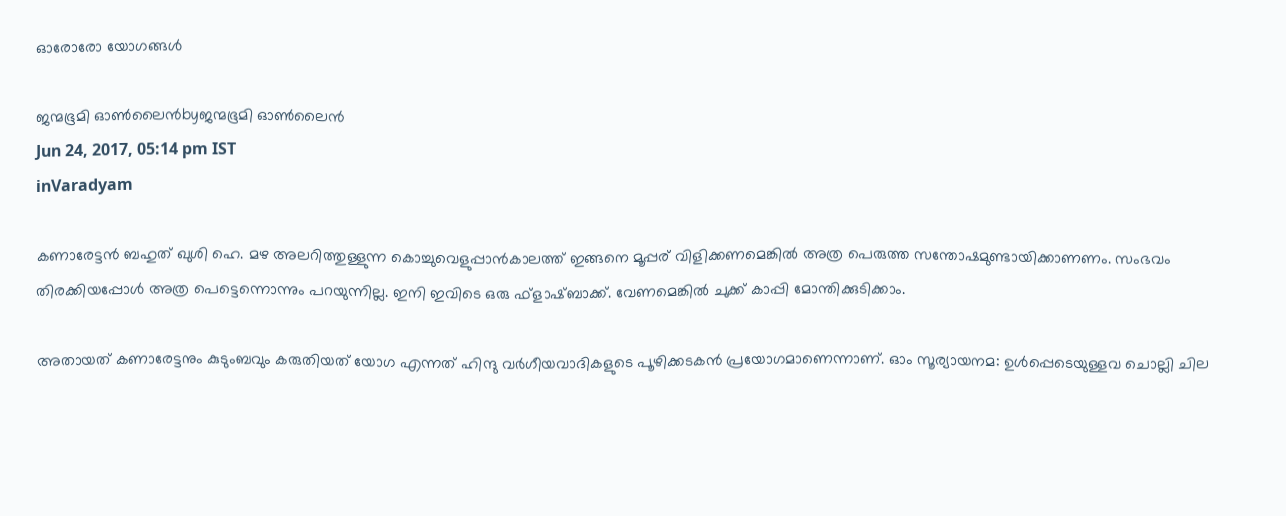ഓരോരോ യോഗങ്ങള്‍

ജന്മഭൂമി ഓണ്‍ലൈന്‍byജന്മഭൂമി ഓണ്‍ലൈന്‍
Jun 24, 2017, 05:14 pm IST
inVaradyam

കണാരേട്ടന്‍ ബഹുത് ഖുശി ഹെ. മഴ അലറിത്തുള്ളുന്ന കൊച്ചുവെളുപ്പാന്‍കാലത്ത് ഇങ്ങനെ മൂപ്പര് വിളിക്കണമെങ്കില്‍ അത്ര പെരുത്ത സന്തോഷമുണ്ടായിക്കാണണം. സംഭവം തിരക്കിയപ്പോള്‍ അത്ര പെട്ടെന്നൊന്നും പറയുന്നില്ല. ഇനി ഇവിടെ ഒരു ഫ്‌ളാഷ്ബാക്ക്. വേണമെങ്കില്‍ ചുക്ക് കാപ്പി മോന്തിക്കുടിക്കാം.

അതായത് കണാരേട്ടനും കുടുംബവും കരുതിയത് യോഗ എന്നത് ഹിന്ദു വര്‍ഗീയവാദികളുടെ പൂഴിക്കടകന്‍ പ്രയോഗമാണെന്നാണ്. ഓം സൂര്യായനമ: ഉള്‍പ്പെടെയുള്ളവ ചൊല്ലി ചില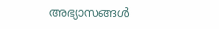അഭ്യാസങ്ങള്‍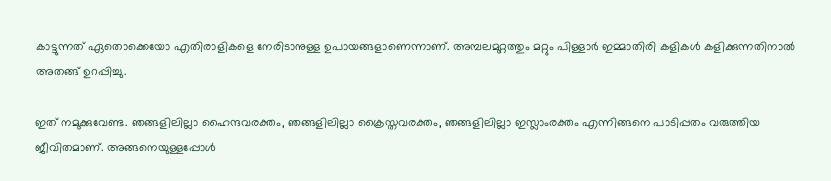കാട്ടുന്നത് ഏതൊക്കെയോ എതിരാളികളെ നേരിടാനുള്ള ഉപായങ്ങളാണെന്നാണ്. അമ്പലമുറ്റത്തും മറ്റും പിള്ളാര്‍ ഇമ്മാതിരി കളികള്‍ കളിക്കുന്നതിനാല്‍ അതങ്ങ് ഉറപ്പിച്ചു.

ഇത് നമുക്കുവേണ്ട. ഞങ്ങളിലില്ലാ ഹൈന്ദവരക്തം, ഞങ്ങളിലില്ലാ ക്രൈസ്തവരക്തം, ഞങ്ങളിലില്ലാ ഇസ്ലാംരക്തം എന്നിങ്ങനെ പാടിപ്പതം വരുത്തിയ ജീവിതമാണ്. അങ്ങനെയുള്ളപ്പോള്‍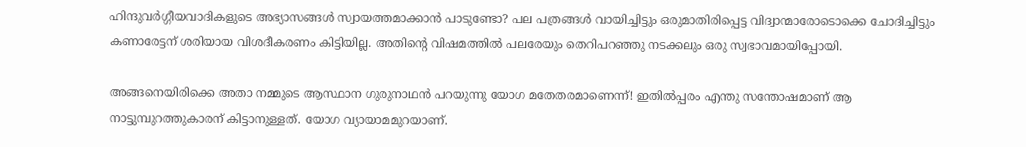ഹിന്ദുവര്‍ഗ്ഗീയവാദികളുടെ അഭ്യാസങ്ങള്‍ സ്വായത്തമാക്കാന്‍ പാടുണ്ടോ? പല പത്രങ്ങള്‍ വായിച്ചിട്ടും ഒരുമാതിരിപ്പെട്ട വിദ്വാന്മാരോടൊക്കെ ചോദിച്ചിട്ടും കണാരേട്ടന് ശരിയായ വിശദീകരണം കിട്ടിയില്ല. അതിന്റെ വിഷമത്തില്‍ പലരേയും തെറിപറഞ്ഞു നടക്കലും ഒരു സ്വഭാവമായിപ്പോയി.

അങ്ങനെയിരിക്കെ അതാ നമ്മുടെ ആസ്ഥാന ഗുരുനാഥന്‍ പറയുന്നു യോഗ മതേതരമാണെന്ന്! ഇതില്‍പ്പരം എന്തു സന്തോഷമാണ് ആ നാട്ടുമ്പുറത്തുകാരന് കിട്ടാനുള്ളത്. യോഗ വ്യായാമമുറയാണ്.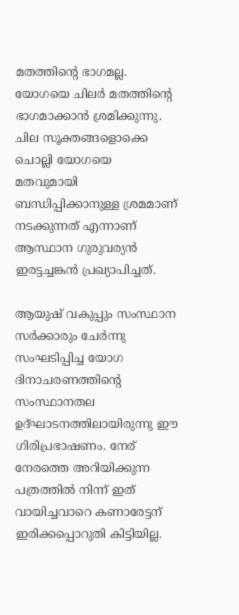മതത്തിന്റെ ഭാഗമല്ല. യോഗയെ ചിലര്‍ മതത്തിന്റെ ഭാഗമാക്കാന്‍ ശ്രമിക്കുന്നു. ചില സൂക്തങ്ങളൊക്കെ ചൊല്ലി യോഗയെ മതവുമായി ബന്ധിപ്പിക്കാനുള്ള ശ്രമമാണ് നടക്കുന്നത് എന്നാണ് ആസ്ഥാന ഗുരുവര്യന്‍ ഇരട്ടച്ചങ്കന്‍ പ്രഖ്യാപിച്ചത്.

ആയുഷ് വകുപ്പും സംസ്ഥാന സര്‍ക്കാരും ചേര്‍ന്നു സംഘടിപ്പിച്ച യോഗ ദിനാചരണത്തിന്റെ സംസ്ഥാനതല ഉദ്ഘാടനത്തിലായിരുന്നു ഈ ഗിരിപ്രഭാഷണം. നേര് നേരത്തെ അറിയിക്കുന്ന പത്രത്തില്‍ നിന്ന് ഇത് വായിച്ചവാറെ കണാരേട്ടന് ഇരിക്കപ്പൊറുതി കിട്ടിയില്ല.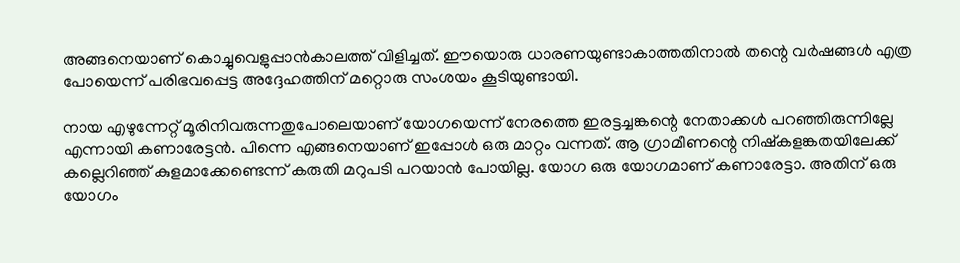അങ്ങനെയാണ് കൊച്ചുവെളുപ്പാന്‍കാലത്ത് വിളിച്ചത്. ഈയൊരു ധാരണയുണ്ടാകാത്തതിനാല്‍ തന്റെ വര്‍ഷങ്ങള്‍ എത്ര പോയെന്ന് പരിഭവപ്പെട്ട അദ്ദേഹത്തിന് മറ്റൊരു സംശയം കൂടിയുണ്ടായി.

നായ എഴുന്നേറ്റ് മൂരിനിവരുന്നതുപോലെയാണ് യോഗയെന്ന് നേരത്തെ ഇരട്ടച്ചങ്കന്റെ നേതാക്കള്‍ പറഞ്ഞിരുന്നില്ലേ എന്നായി കണാരേട്ടന്‍. പിന്നെ എങ്ങനെയാണ് ഇപ്പോള്‍ ഒരു മാറ്റം വന്നത്. ആ ഗ്രാമീണന്റെ നിഷ്‌കളങ്കതയിലേക്ക് കല്ലെറിഞ്ഞ് കുളമാക്കേണ്ടെന്ന് കരുതി മറുപടി പറയാന്‍ പോയില്ല. യോഗ ഒരു യോഗമാണ് കണാരേട്ടാ. അതിന് ഒരു യോഗം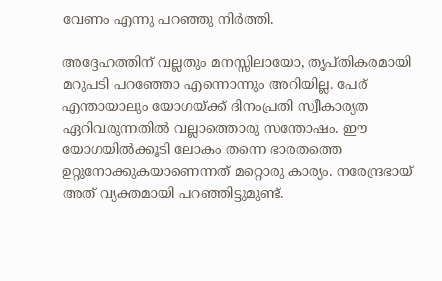വേണം എന്നു പറഞ്ഞു നിര്‍ത്തി.

അദ്ദേഹത്തിന് വല്ലതും മനസ്സിലായോ, തൃപ്തികരമായി മറുപടി പറഞ്ഞോ എന്നൊന്നും അറിയില്ല. പേര് എന്തായാലും യോഗയ്‌ക്ക് ദിനംപ്രതി സ്വീകാര്യത ഏറിവരുന്നതില്‍ വല്ലാത്തൊരു സന്തോഷം. ഈ യോഗയില്‍ക്കൂടി ലോകം തന്നെ ഭാരതത്തെ ഉറ്റുനോക്കുകയാണെന്നത് മറ്റൊരു കാര്യം. നരേന്ദ്രഭായ് അത് വ്യക്തമായി പറഞ്ഞിട്ടുമുണ്ട്.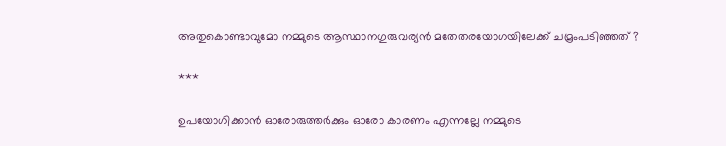അതുകൊണ്ടാവുമോ നമ്മുടെ ആസ്ഥാനഗുരുവര്യന്‍ മതേതരയോഗയിലേക്ക് ചമ്രംപടിഞ്ഞത് ?

***

ഉപയോഗിക്കാന്‍ ഓരോരുത്തര്‍ക്കും ഓരോ കാരണം എന്നല്ലേ നമ്മുടെ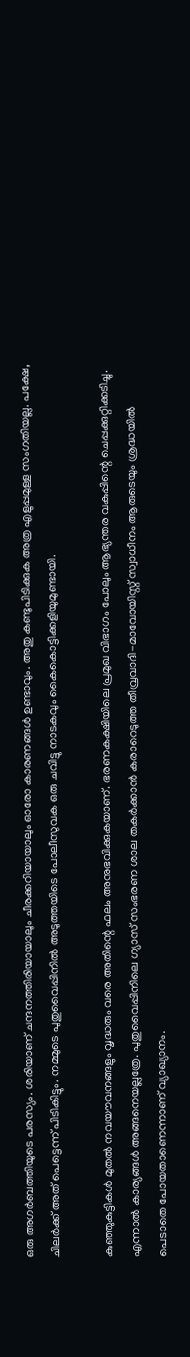ഒരു അഗര്‍ബത്തിയുടെ പരസ്യം. ശരിയാണ് ചന്ദനത്തിരിയായാലും ചീരക്കറിയായാലും ഓരോ കാരണങ്ങള്‍ ഉണ്ടാവും. അതു കണ്ടുപിടിക്കുക അത്ര എളുപ്പമുള്ള സംഗതിയല്ല. പക്ഷേ, ചിലര്‍ക്ക് അത് പെട്ടെന്ന് പിടികിട്ടും. നമ്മുടെ പുതുവൈപ്പിനില്‍ അടുത്തയിടെ പോലീസുവക ഒരു ചവിട്ടു നാടകവും കൈകൊട്ടിക്കളിയുമുണ്ടായി.

കുഞ്ഞുകുട്ടികള്‍ മുതല്‍ നവയൗവനങ്ങളും വൃദ്ധരും വരെ അതിന്റെ ഫലം അനുഭവിക്കുകയാണ്. ഭരണകക്ഷിയിലെ പ്രമുഖ വിഭാഗം പോലും ആഭ്യന്തര വകുപ്പിന്റെ ചെപ്പക്കുറ്റിക്കടിച്ചു. എന്നാല്‍ കാര്യങ്ങള്‍ അങ്ങനെയല്ലത്രേ. പുതുവൈപ്പിനിലെ ഗ്യാസ് സംഭരണ ശാല തകര്‍ക്കാന്‍ കരാറെടുത്ത തീവ്രവാദി-മാവോയിസ്റ്റ് സ്വാധീനം ആരുടെയും ശ്രദ്ധയില്‍ പെടാതെ പോയതാണെന്നാണ് വ്യാഖ്യാനം.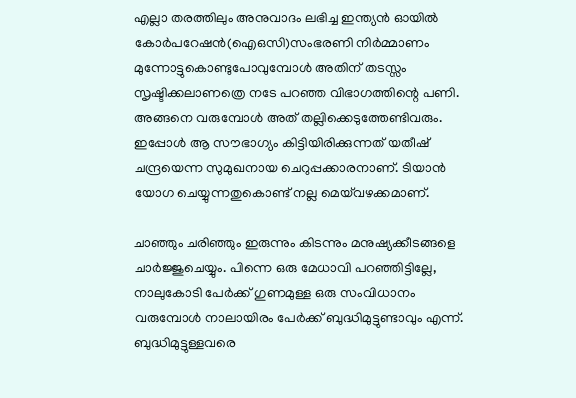എല്ലാ തരത്തിലും അനുവാദം ലഭിച്ച ഇന്ത്യന്‍ ഓയില്‍ കോര്‍പറേഷന്‍(ഐഒസി)സംഭരണി നിര്‍മ്മാണം മുന്നോട്ടുകൊണ്ടുപോവുമ്പോള്‍ അതിന് തടസ്സം സൃഷ്ടിക്കലാണത്രെ നടേ പറഞ്ഞ വിഭാഗത്തിന്റെ പണി. അങ്ങനെ വരുമ്പോള്‍ അത് തല്ലിക്കെടുത്തേണ്ടിവരും. ഇപ്പോള്‍ ആ സൗഭാഗ്യം കിട്ടിയിരിക്കുന്നത് യതീഷ് ചന്ദ്രയെന്ന സുമുഖനായ ചെറുപ്പക്കാരനാണ്. ടിയാന്‍ യോഗ ചെയ്യുന്നതുകൊണ്ട് നല്ല മെയ്‌വഴക്കമാണ്.

ചാഞ്ഞും ചരിഞ്ഞും ഇരുന്നും കിടന്നും മനുഷ്യക്കീടങ്ങളെ ചാര്‍ജ്ജുചെയ്യും. പിന്നെ ഒരു മേധാവി പറഞ്ഞിട്ടില്ലേ, നാലുകോടി പേര്‍ക്ക് ഗുണമുള്ള ഒരു സംവിധാനം വരുമ്പോള്‍ നാലായിരം പേര്‍ക്ക് ബുദ്ധിമുട്ടുണ്ടാവും എന്ന്. ബുദ്ധിമുട്ടുള്ളവരെ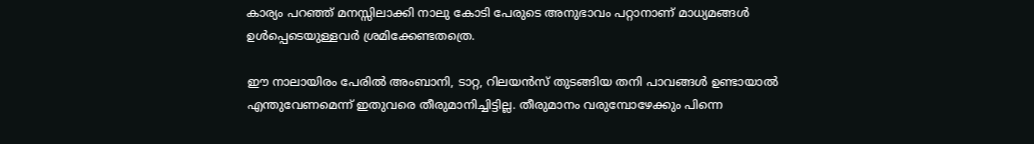കാര്യം പറഞ്ഞ് മനസ്സിലാക്കി നാലു കോടി പേരുടെ അനുഭാവം പറ്റാനാണ് മാധ്യമങ്ങള്‍ ഉള്‍പ്പെടെയുള്ളവര്‍ ശ്രമിക്കേണ്ടതത്രെ.

ഈ നാലായിരം പേരില്‍ അംബാനി, ടാറ്റ, റിലയന്‍സ് തുടങ്ങിയ തനി പാവങ്ങള്‍ ഉണ്ടായാല്‍ എന്തുവേണമെന്ന് ഇതുവരെ തീരുമാനിച്ചിട്ടില്ല. തീരുമാനം വരുമ്പോഴേക്കും പിന്നെ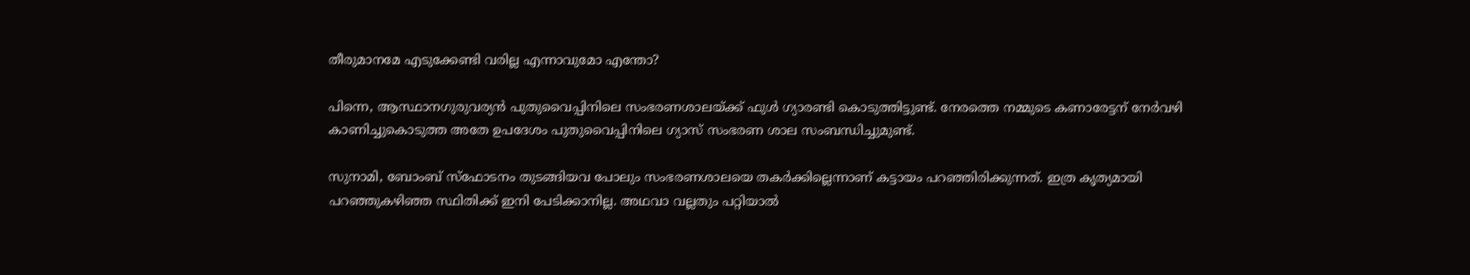തീരുമാനമേ എടുക്കേണ്ടി വരില്ല എന്നാവുമോ എന്തോ?

പിന്നെ, ആസ്ഥാനഗുരുവര്യന്‍ പുതുവൈപ്പിനിലെ സംഭരണശാലയ്‌ക്ക് ഫുള്‍ ഗ്യാരണ്ടി കൊടുത്തിട്ടുണ്ട്. നേരത്തെ നമ്മുടെ കണാരേട്ടന് നേര്‍വഴി കാണിച്ചുകൊടുത്ത അതേ ഉപദേശം പുതുവൈപ്പിനിലെ ഗ്യാസ് സംഭരണ ശാല സംബന്ധിച്ചുമുണ്ട്.

സുനാമി, ബോംബ് സ്‌ഫോടനം തുടങ്ങിയവ പോലും സംഭരണശാലയെ തകര്‍ക്കില്ലെന്നാണ് കട്ടായം പറഞ്ഞിരിക്കുന്നത്. ഇത്ര കൃത്യമായി പറഞ്ഞുകഴിഞ്ഞ സ്ഥിതിക്ക് ഇനി പേടിക്കാനില്ല. അഥവാ വല്ലതും പറ്റിയാല്‍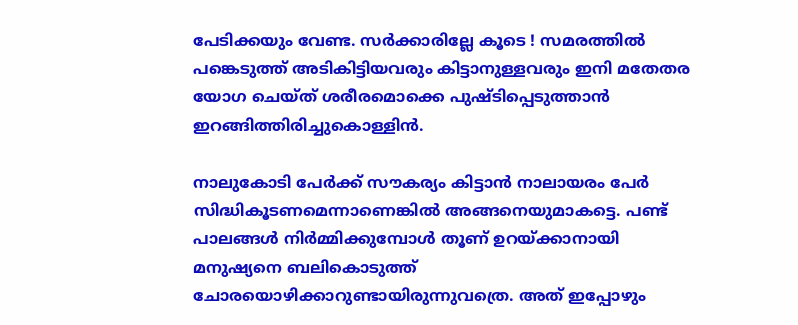പേടിക്കയും വേണ്ട. സര്‍ക്കാരില്ലേ കൂടെ ! സമരത്തില്‍ പങ്കെടുത്ത് അടികിട്ടിയവരും കിട്ടാനുള്ളവരും ഇനി മതേതര യോഗ ചെയ്ത് ശരീരമൊക്കെ പുഷ്ടിപ്പെടുത്താന്‍ ഇറങ്ങിത്തിരിച്ചുകൊള്ളിന്‍.

നാലുകോടി പേര്‍ക്ക് സൗകര്യം കിട്ടാന്‍ നാലായരം പേര്‍ സിദ്ധികൂടണമെന്നാണെങ്കില്‍ അങ്ങനെയുമാകട്ടെ. പണ്ട് പാലങ്ങള്‍ നിര്‍മ്മിക്കുമ്പോള്‍ തൂണ് ഉറയ്‌ക്കാനായി മനുഷ്യനെ ബലികൊടുത്ത് ചോരയൊഴിക്കാറുണ്ടായിരുന്നുവത്രെ. അത് ഇപ്പോഴും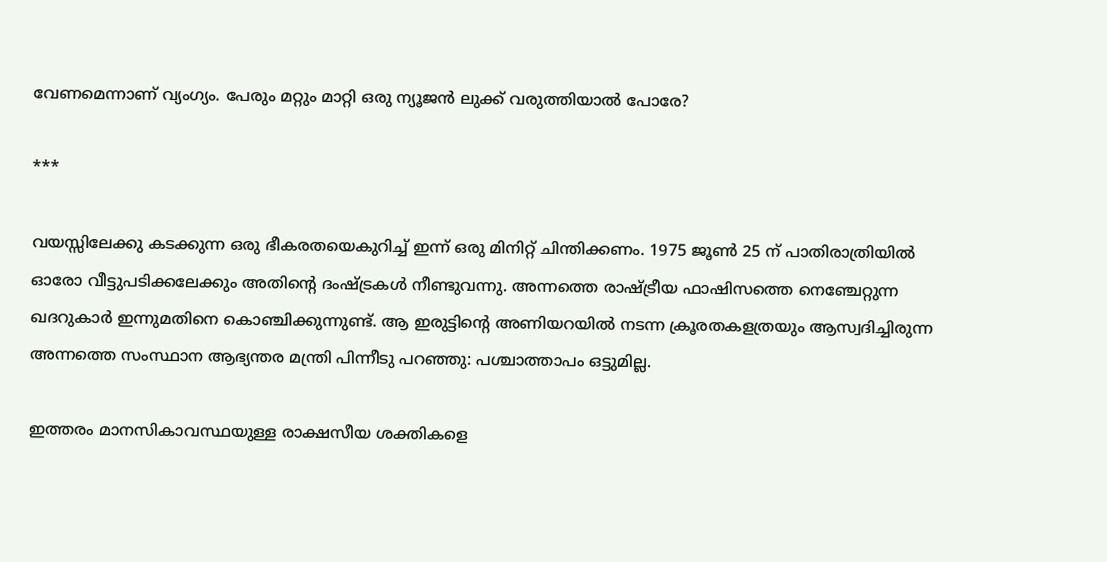വേണമെന്നാണ് വ്യംഗ്യം. പേരും മറ്റും മാറ്റി ഒരു ന്യൂജന്‍ ലുക്ക് വരുത്തിയാല്‍ പോരേ?

***

വയസ്സിലേക്കു കടക്കുന്ന ഒരു ഭീകരതയെകുറിച്ച് ഇന്ന് ഒരു മിനിറ്റ് ചിന്തിക്കണം. 1975 ജൂണ്‍ 25 ന് പാതിരാത്രിയില്‍ ഓരോ വീട്ടുപടിക്കലേക്കും അതിന്റെ ദംഷ്‌ട്രകള്‍ നീണ്ടുവന്നു. അന്നത്തെ രാഷ്‌ട്രീയ ഫാഷിസത്തെ നെഞ്ചേറ്റുന്ന ഖദറുകാര്‍ ഇന്നുമതിനെ കൊഞ്ചിക്കുന്നുണ്ട്. ആ ഇരുട്ടിന്റെ അണിയറയില്‍ നടന്ന ക്രൂരതകളത്രയും ആസ്വദിച്ചിരുന്ന അന്നത്തെ സംസ്ഥാന ആഭ്യന്തര മന്ത്രി പിന്നീടു പറഞ്ഞു: പശ്ചാത്താപം ഒട്ടുമില്ല.

ഇത്തരം മാനസികാവസ്ഥയുള്ള രാക്ഷസീയ ശക്തികളെ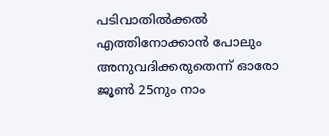പടിവാതില്‍ക്കല്‍ എത്തിനോക്കാന്‍ പോലും അനുവദിക്കരുതെന്ന് ഓരോ ജൂണ്‍ 25നും നാം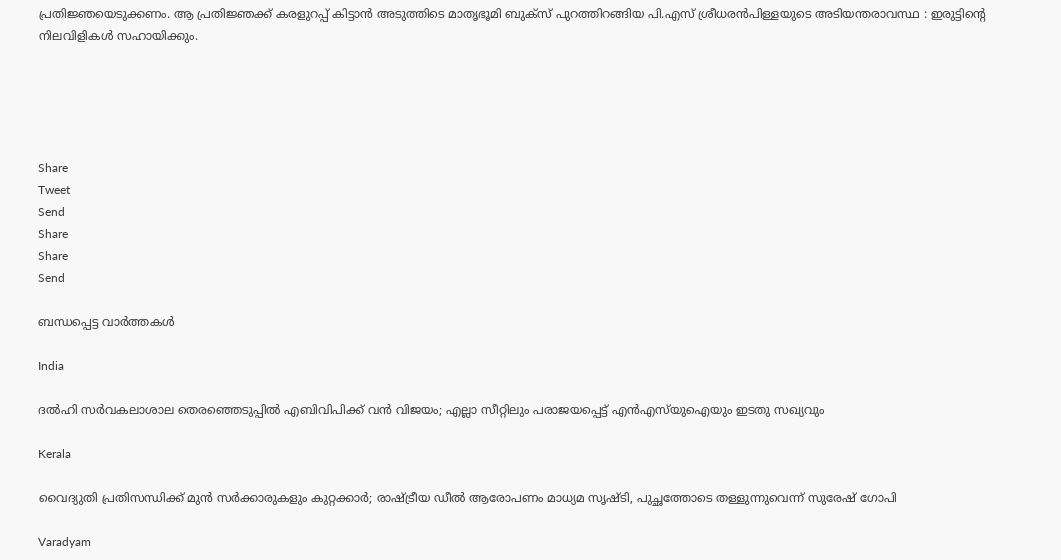പ്രതിജ്ഞയെടുക്കണം. ആ പ്രതിജ്ഞക്ക് കരളുറപ്പ് കിട്ടാന്‍ അടുത്തിടെ മാതൃഭൂമി ബുക്‌സ് പുറത്തിറങ്ങിയ പി.എസ് ശ്രീധരന്‍പിള്ളയുടെ അടിയന്തരാവസ്ഥ : ഇരുട്ടിന്റെ നിലവിളികള്‍ സഹായിക്കും.





Share
Tweet
Send
Share
Share
Send

ബന്ധപ്പെട്ട വാര്‍ത്തകള്‍

India

ദൽഹി സർവകലാശാല തെരഞ്ഞെടുപ്പിൽ എബിവിപിക്ക് വൻ വിജയം; എല്ലാ സീറ്റിലും പരാജയപ്പെട്ട് എൻഎസ്‌യുഐയും ഇടതു സഖ്യവും

Kerala

വൈദ്യുതി പ്രതിസന്ധിക്ക് മുൻ സർക്കാരുകളും കുറ്റക്കാർ; രാഷ്‌ട്രീയ ഡീൽ ആരോപണം മാധ്യമ സൃഷ്ടി, പുച്ഛത്തോടെ തള്ളുന്നുവെന്ന് സുരേഷ് ഗോപി

Varadyam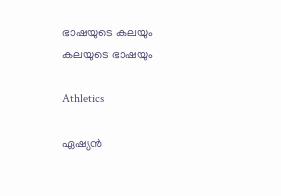ഭാഷയുടെ കലയും കലയുടെ ഭാഷയും

Athletics

ഏഷ്യൻ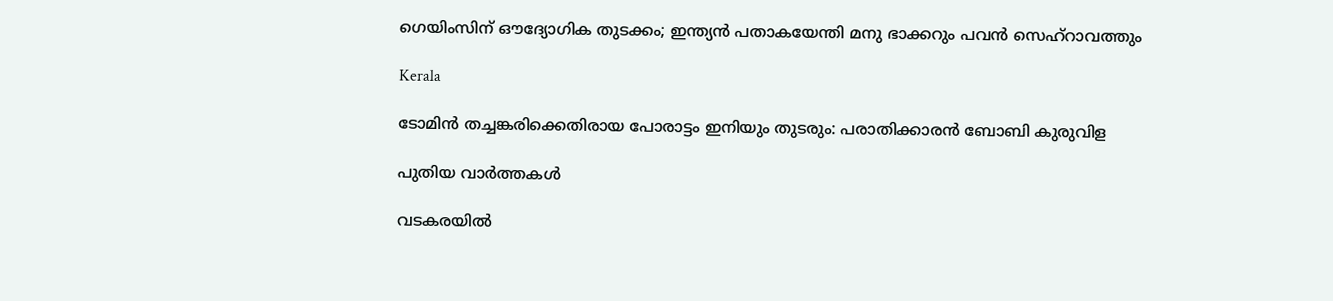ഗെയിംസിന് ഔദ്യോഗിക തുടക്കം; ഇന്ത്യൻ പതാകയേന്തി മനു ഭാക്കറും പവൻ സെഹ്റാവത്തും

Kerala

ടോമിൻ തച്ചങ്കരിക്കെതിരായ പോരാട്ടം ഇനിയും തുടരും: പരാതിക്കാരൻ ബോബി കുരുവിള

പുതിയ വാര്‍ത്തകള്‍

വടകരയില്‍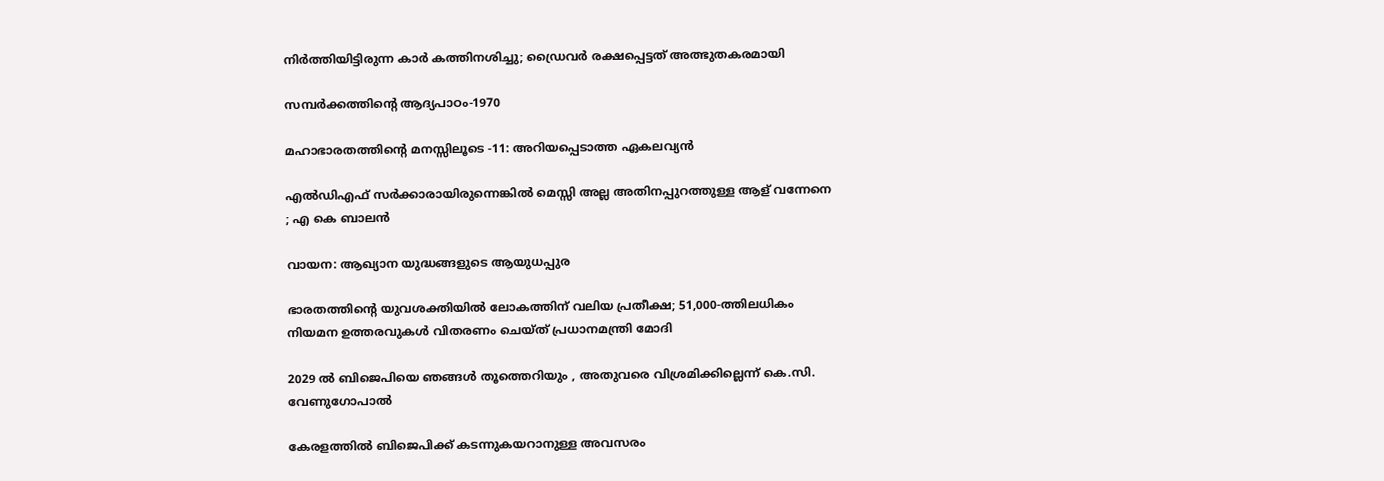നിര്‍ത്തിയിട്ടിരുന്ന കാര്‍ കത്തിനശിച്ചു; ഡ്രൈവര്‍ രക്ഷപ്പെട്ടത് അത്ഭുതകരമായി

സമ്പര്‍ക്കത്തിന്റെ ആദ്യപാഠം-1970

മഹാഭാരതത്തിന്റെ മനസ്സിലൂടെ -11: അറിയപ്പെടാത്ത ഏകലവ്യന്‍

എല്‍ഡിഎഫ് സര്‍ക്കാരായിരുന്നെങ്കിൽ മെസ്സി അല്ല അതിനപ്പുറത്തുള്ള ആള് വന്നേനെ ; എ കെ ബാലൻ

വായന: ആഖ്യാന യുദ്ധങ്ങളുടെ ആയുധപ്പുര

ഭാരതത്തിന്റെ യുവശക്തിയിൽ ലോകത്തിന് വലിയ പ്രതീക്ഷ; 51,000-ത്തിലധികം നിയമന ഉത്തരവുകൾ വിതരണം ചെയ്ത് പ്രധാനമന്ത്രി മോദി

2029 ൽ ബിജെപിയെ ഞങ്ങൾ തൂത്തെറിയും , അതുവരെ വിശ്രമിക്കില്ലെന്ന് കെ.സി. വേണുഗോപാൽ

കേരളത്തിൽ ബിജെപിക്ക് കടന്നുകയറാനുള്ള അവസരം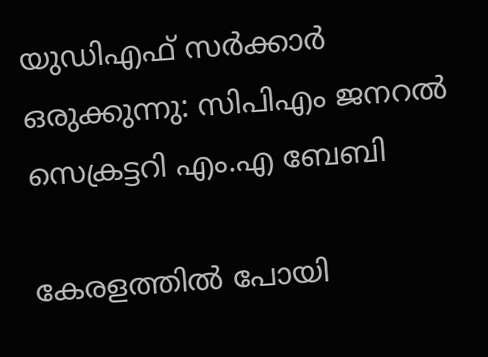യുഡിഎഫ് സർക്കാർ ഒരുക്കുന്നു: സിപിഎം ജനറൽ സെക്രട്ടറി എം.എ ബേബി

കേരളത്തിൽ പോയി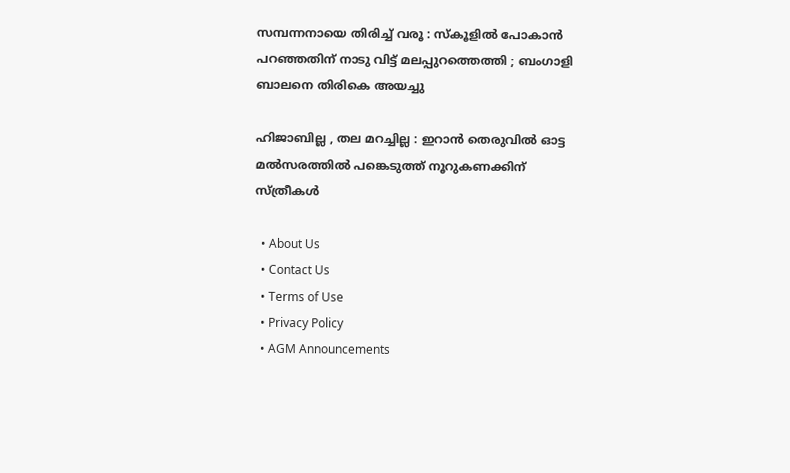സമ്പന്നനായെ തിരിച്ച് വരൂ : സ്കൂളിൽ പോകാൻ പറഞ്ഞതിന് നാടു വിട്ട് മലപ്പുറത്തെത്തി ; ബംഗാളി ബാലനെ തിരികെ അയച്ചു

ഹിജാബില്ല , തല മറച്ചില്ല : ഇറാൻ തെരുവിൽ ഓട്ട മൽസരത്തിൽ പങ്കെടുത്ത് നൂറുകണക്കിന് സ്ത്രീകൾ

  • About Us
  • Contact Us
  • Terms of Use
  • Privacy Policy
  • AGM Announcements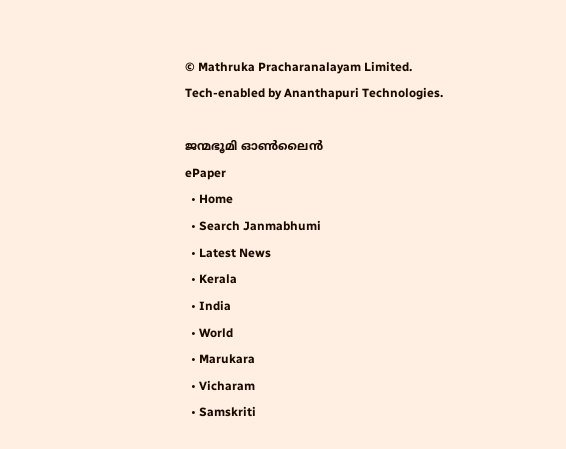© Mathruka Pracharanalayam Limited.
Tech-enabled by Ananthapuri Technologies.

ജന്മഭൂമി ഓണ്‍ലൈന്‍
ePaper
  • Home
  • Search Janmabhumi
  • Latest News
  • Kerala
  • India
  • World
  • Marukara
  • Vicharam
  • Samskriti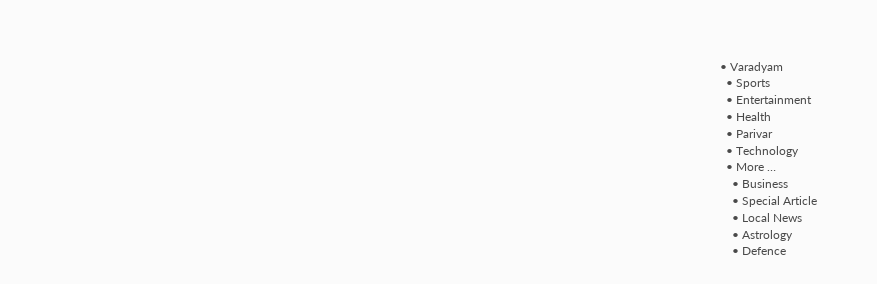• Varadyam
  • Sports
  • Entertainment
  • Health
  • Parivar
  • Technology
  • More …
    • Business
    • Special Article
    • Local News
    • Astrology
    • Defence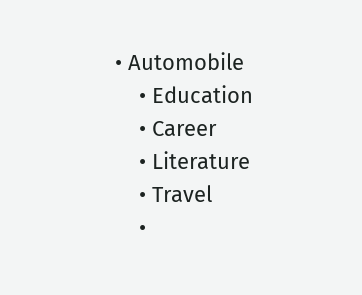• Automobile
    • Education
    • Career
    • Literature
    • Travel
    •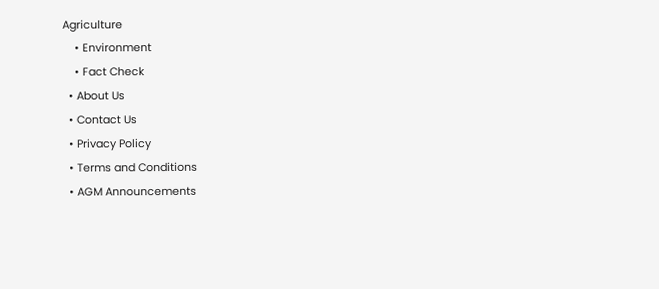Agriculture
    • Environment
    • Fact Check
  • About Us
  • Contact Us
  • Privacy Policy
  • Terms and Conditions
  • AGM Announcements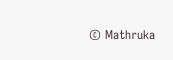© Mathruka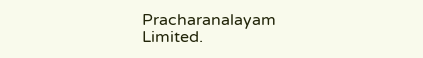Pracharanalayam Limited.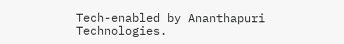Tech-enabled by Ananthapuri Technologies.